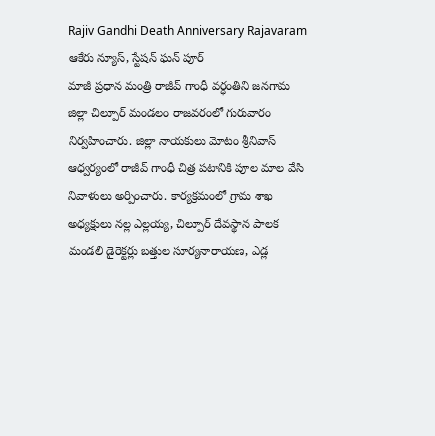Rajiv Gandhi Death Anniversary Rajavaram
ఆకేరు న్యూస్, స్టేషన్ ఘన్ పూర్
మాజీ ప్రధాన మంత్రి రాజీవ్ గాంధీ వర్ధంతిని జనగామ జిల్లా చిల్పూర్ మండలం రాజవరంలో గురువారం నిర్వహించారు. జిల్లా నాయకులు మోటం శ్రీనివాస్ ఆధ్వర్యంలో రాజీవ్ గాంధీ చిత్ర పటానికి పూల మాల వేసి నివాళులు అర్పించారు. కార్యక్రమంలో గ్రామ శాఖ అధ్యక్షులు నల్ల ఎల్లయ్య, చిల్పూర్ దేవస్థాన పాలక మండలి డైరెక్టర్లు బత్తుల సూర్యనారాయణ, ఎడ్ల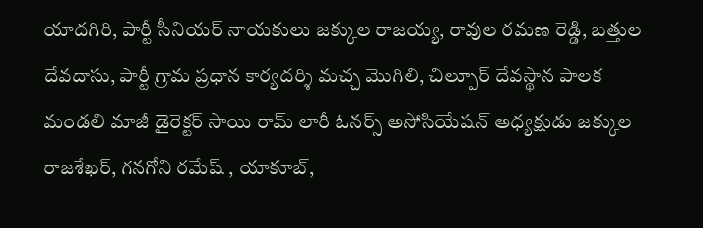యాదగిరి, పార్టీ సీనియర్ నాయకులు జక్కుల రాజయ్య, రావుల రమణ రెడ్డి, బత్తుల దేవదాసు, పార్టీ గ్రామ ప్రధాన కార్యదర్శి మచ్చ మొగిలి, చిల్పూర్ దేవస్థాన పాలక మండలి మాజీ డైరెక్టర్ సాయి రామ్ లారీ ఓనర్స్ అసోసియేషన్ అధ్యక్షుడు జక్కుల రాజశేఖర్, గనగోని రమేష్ , యాకూబ్,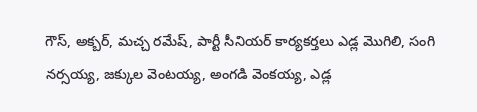గౌస్, అక్బర్, మచ్చ రమేష్, పార్టీ సీనియర్ కార్యకర్తలు ఎడ్ల మొగిలి, సంగి నర్సయ్య, జక్కుల వెంటయ్య, అంగడి వెంకయ్య, ఎడ్ల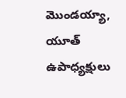మొండయ్యా, యూత్ ఉపాధ్యక్షులు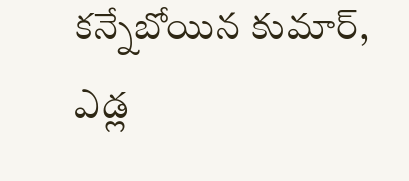కన్నేబోయిన కుమార్, ఎడ్ల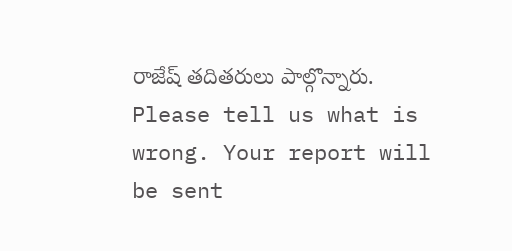రాజేష్ తదితరులు పాల్గొన్నారు.
Please tell us what is wrong. Your report will be sent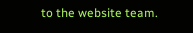to the website team.